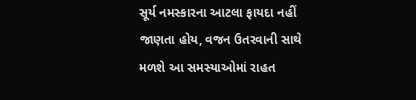સૂર્ય નમસ્કારના આટલા ફાયદા નહીં જાણતા હોય, વજન ઉતરવાની સાથે મળશે આ સમસ્યાઓમાં રાહત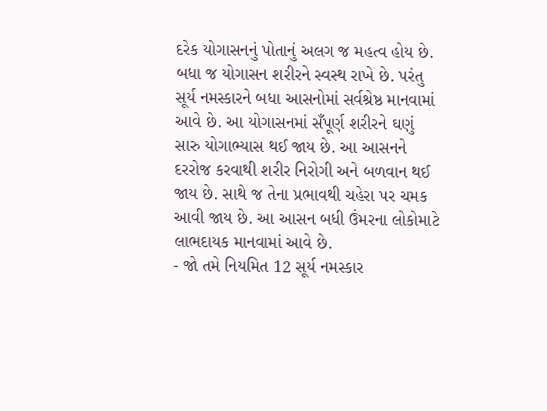દરેક યોગાસનનું પોતાનું અલગ જ મહત્વ હોય છે. બધા જ યોગાસન શરીરને સ્વસ્થ રાખે છે. પરંતુ સૂર્ય નમસ્કારને બધા આસનોમાં સર્વશ્રેષ્ઠ માનવામાં આવે છે. આ યોગાસનમાં સઁપૂર્ણ શરીરને ઘણું સારુ યોગાભ્યાસ થઈ જાય છે. આ આસનને દરરોજ કરવાથી શરીર નિરોગી અને બળવાન થઈ જાય છે. સાથે જ તેના પ્રભાવથી ચહેરા પર ચમક આવી જાય છે. આ આસન બધી ઉંમરના લોકોમાટે લાભદાયક માનવામાં આવે છે.
- જો તમે નિયમિત 12 સૂર્ય નમસ્કાર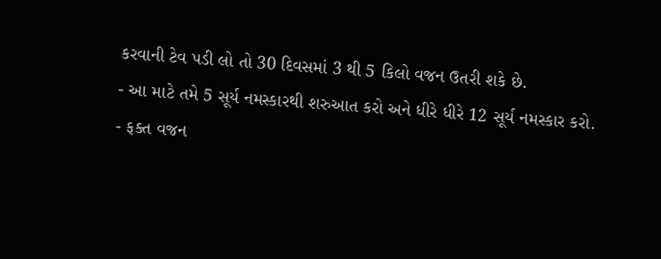કરવાની ટેવ પડી લો તો 30 દિવસમાં 3 થી 5 કિલો વજન ઉતરી શકે છે.
- આ માટે તમે 5 સૂર્ય નમસ્કારથી શરુઆત કરો અને ધીરે ધીરે 12 સૂર્ય નમસ્કાર કરો.
- ફક્ત વજન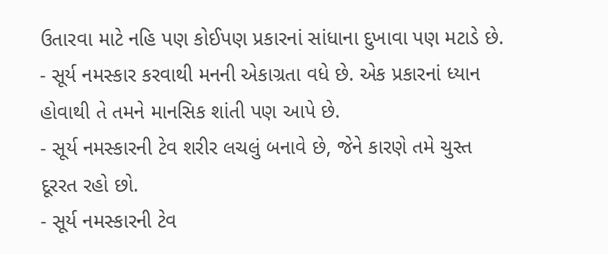ઉતારવા માટે નહિ પણ કોઈપણ પ્રકારનાં સાંધાના દુખાવા પણ મટાડે છે.
- સૂર્ય નમસ્કાર કરવાથી મનની એકાગ્રતા વધે છે. એક પ્રકારનાં ધ્યાન હોવાથી તે તમને માનસિક શાંતી પણ આપે છે.
- સૂર્ય નમસ્કારની ટેવ શરીર લચલું બનાવે છે, જેને કારણે તમે ચુસ્ત દૂરરત રહો છો.
- સૂર્ય નમસ્કારની ટેવ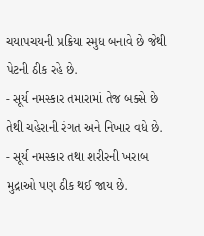ચયાપચયની પ્રક્રિયા સ્મુધ બનાવે છે જેથી પેટની ઠીક રહે છે.
- સૂર્ય નમસ્કાર તમારામાં તેજ બક્સે છે તેથી ચહેરાની રંગત અને નિખાર વધે છે.
- સૂર્ય નમસ્કાર તથા શરીરની ખરાબ મુદ્રાઓ પણ ઠીક થઈ જાય છે.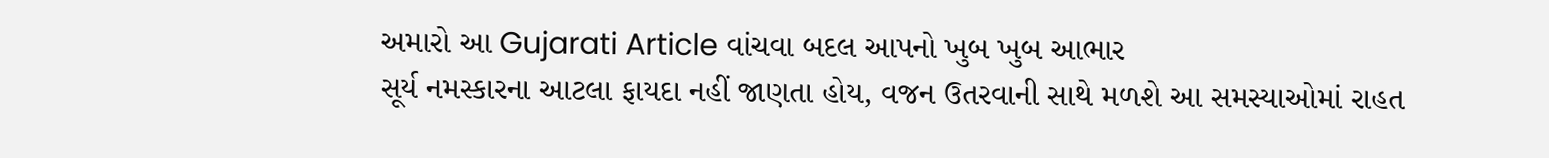અમારો આ Gujarati Article વાંચવા બદલ આપનો ખુબ ખુબ આભાર
સૂર્ય નમસ્કારના આટલા ફાયદા નહીં જાણતા હોય, વજન ઉતરવાની સાથે મળશે આ સમસ્યાઓમાં રાહત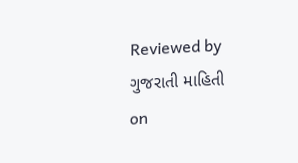Reviewed by ગુજરાતી માહિતી
on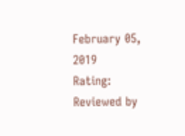February 05, 2019
Rating:
Reviewed by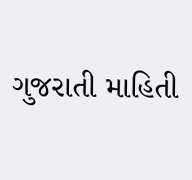ગુજરાતી માહિતી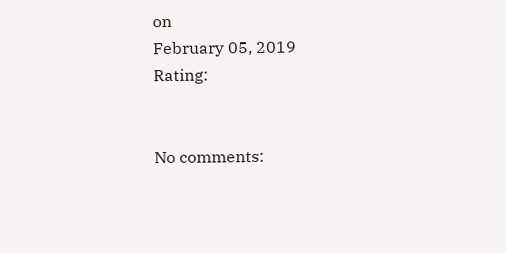on
February 05, 2019
Rating:


No comments: